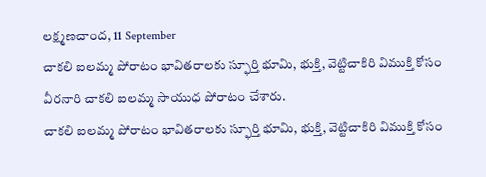లక్ష్మణచాంద, 11 September
చాకలి ఐలమ్మ పోరాటం భావితరాలకు స్ఫూర్తి భూమి, భుక్తి, వెట్టిచాకిరి విముక్తి కోసం వీరనారి చాకలి ఐలమ్మ సాయుధ పోరాటం చేశారు.
చాకలి ఐలమ్మ పోరాటం భావితరాలకు స్ఫూర్తి భూమి, భుక్తి, వెట్టిచాకిరి విముక్తి కోసం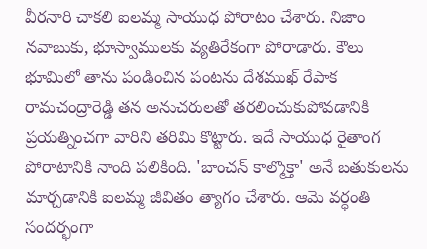వీరనారి చాకలి ఐలమ్మ సాయుధ పోరాటం చేశారు. నిజాం నవాబుకు, భూస్వాములకు వ్యతిరేకంగా పోరాడారు. కౌలు భూమిలో తాను పండించిన పంటను దేశముఖ్ రేపాక రామచంద్రారెడ్డి తన అనుచరులతో తరలించుకుపోవడానికి ప్రయత్నించగా వారిని తరిమి కొట్టారు. ఇదే సాయుధ రైతాంగ పోరాటానికి నాంది పలికింది. 'బాంచన్ కాల్మొక్తా' అనే బతుకులను మార్చడానికి ఐలమ్మ జీవితం త్యాగం చేశారు. ఆమె వర్ధంతి సందర్భంగా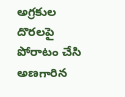అగ్రకుల దొరలపై పోరాటం చేసి అణగారిన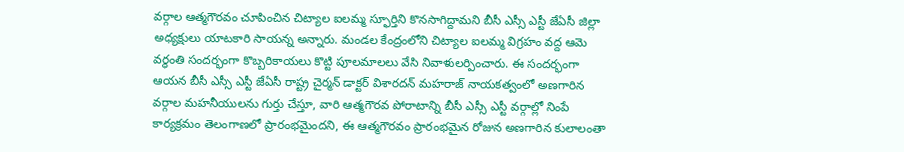వర్గాల ఆత్మగౌరవం చూపించిన చిట్యాల ఐలమ్మ స్ఫూర్తిని కొనసాగిద్దామని బీసీ ఎస్సీ ఎస్టీ జేఏసీ జిల్లా అధ్యక్షులు యాటకారి సాయన్న అన్నారు. మండల కేంద్రంలోని చిట్యాల ఐలమ్మ విగ్రహం వద్ద ఆమె వర్ధంతి సందర్భంగా కొబ్బరికాయలు కొట్టి పూలమాలలు వేసి నివాళులర్పించారు. ఈ సందర్భంగా ఆయన బీసీ ఎస్సీ ఎస్టీ జేఏసీ రాష్ట్ర చైర్మన్ డాక్టర్ విశారదన్ మహరాజ్ నాయకత్వంలో అణగారిన వర్గాల మహనీయులను గుర్తు చేస్తూ, వారి ఆత్మగౌరవ పోరాటాన్ని బీసీ ఎస్సీ ఎస్టీ వర్గాల్లో నింపే కార్యక్రమం తెలంగాణలో ప్రారంభమైందని, ఈ ఆత్మగౌరవం ప్రారంభమైన రోజున అణగారిన కులాలంతా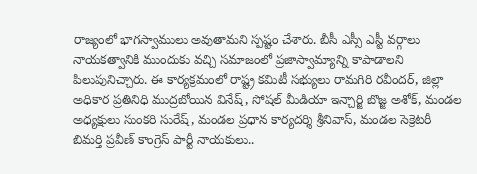రాజ్యంలో భాగస్వాములు అవుతామని స్పష్టం చేశారు. బీసీ ఎస్సీ ఎస్టీ వర్గాలు నాయకత్వానికి ముందుకు వచ్చి సమాజంలో ప్రజాస్వామ్యాన్ని కాపాడాలని పిలుపునిచ్చారు. ఈ కార్యక్రమంలో రాష్ట్ర కమిటీ సభ్యులు రామగిరి రవీందర్, జిల్లా అధికార ప్రతినిధి ముద్రబోయిన వినేష్, సోషల్ మీడియా ఇన్చార్జి బొజ్జ అశోక్, మండల అధ్యక్షులు సుంకరి సురేష్, మండల ప్రధాన కార్యదర్శి శ్రీనివాస్, మండల సెక్రెటరీ బిమర్తి ప్రవీణ్ కాంగ్రెస్ పార్టీ నాయకులు..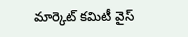మార్కెట్ కమిటీ వైస్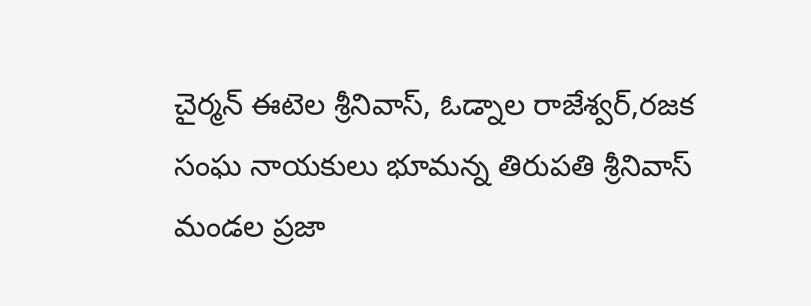చైర్మన్ ఈటెల శ్రీనివాస్, ఓడ్నాల రాజేశ్వర్,రజక సంఘ నాయకులు భూమన్న తిరుపతి శ్రీనివాస్ మండల ప్రజా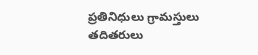ప్రతినిధులు గ్రామస్తులు తదితరులు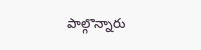పాల్గొన్నారు